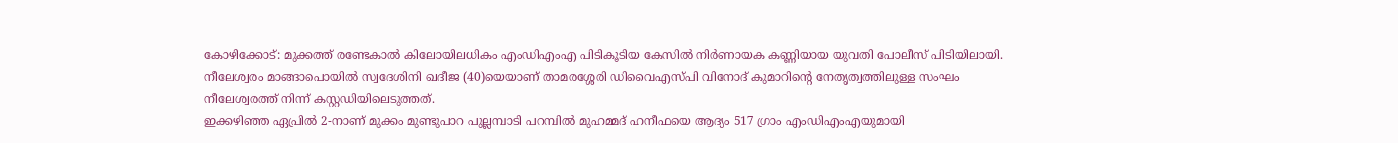കോഴിക്കോട്: മുക്കത്ത് രണ്ടേകാൽ കിലോയിലധികം എംഡിഎംഎ പിടികൂടിയ കേസിൽ നിർണായക കണ്ണിയായ യുവതി പോലീസ് പിടിയിലായി. നീലേശ്വരം മാങ്ങാപൊയിൽ സ്വദേശിനി ഖദീജ (40)യെയാണ് താമരശ്ശേരി ഡിവൈഎസ്പി വിനോദ് കുമാറിന്റെ നേതൃത്വത്തിലുള്ള സംഘം നീലേശ്വരത്ത് നിന്ന് കസ്റ്റഡിയിലെടുത്തത്.
ഇക്കഴിഞ്ഞ ഏപ്രിൽ 2-നാണ് മുക്കം മുണ്ടുപാറ പുല്ലമ്പാടി പറമ്പിൽ മുഹമ്മദ് ഹനീഫയെ ആദ്യം 517 ഗ്രാം എംഡിഎംഎയുമായി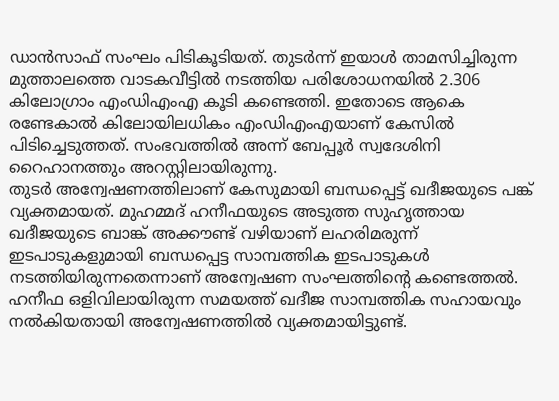ഡാൻസാഫ് സംഘം പിടികൂടിയത്. തുടർന്ന് ഇയാൾ താമസിച്ചിരുന്ന മുത്താലത്തെ വാടകവീട്ടിൽ നടത്തിയ പരിശോധനയിൽ 2.306 കിലോഗ്രാം എംഡിഎംഎ കൂടി കണ്ടെത്തി. ഇതോടെ ആകെ രണ്ടേകാൽ കിലോയിലധികം എംഡിഎംഎയാണ് കേസിൽ പിടിച്ചെടുത്തത്. സംഭവത്തിൽ അന്ന് ബേപ്പൂർ സ്വദേശിനി റൈഹാനത്തും അറസ്റ്റിലായിരുന്നു.
തുടർ അന്വേഷണത്തിലാണ് കേസുമായി ബന്ധപ്പെട്ട് ഖദീജയുടെ പങ്ക് വ്യക്തമായത്. മുഹമ്മദ് ഹനീഫയുടെ അടുത്ത സുഹൃത്തായ ഖദീജയുടെ ബാങ്ക് അക്കൗണ്ട് വഴിയാണ് ലഹരിമരുന്ന് ഇടപാടുകളുമായി ബന്ധപ്പെട്ട സാമ്പത്തിക ഇടപാടുകൾ നടത്തിയിരുന്നതെന്നാണ് അന്വേഷണ സംഘത്തിന്റെ കണ്ടെത്തൽ. ഹനീഫ ഒളിവിലായിരുന്ന സമയത്ത് ഖദീജ സാമ്പത്തിക സഹായവും നൽകിയതായി അന്വേഷണത്തിൽ വ്യക്തമായിട്ടുണ്ട്.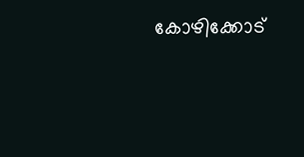കോഴിക്കോട്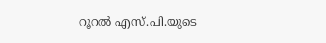റൂറൽ എസ്.പി.യുടെ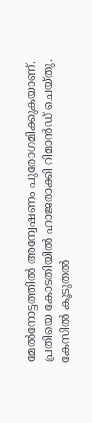മേൽനോട്ടത്തിൽ അന്വേഷണം പുരോഗമിക്കുകയാണ്. പ്രതിയെ കോടതിയിൽ ഹാജരാക്കി റിമാൻഡ് ചെയ്തു. കേസിൽ കൂടുതൽ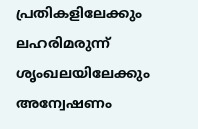പ്രതികളിലേക്കും ലഹരിമരുന്ന് ശൃംഖലയിലേക്കും അന്വേഷണം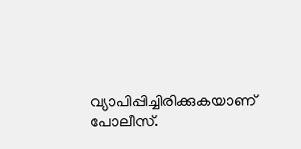വ്യാപിപ്പിച്ചിരിക്കുകയാണ് പോലീസ്.